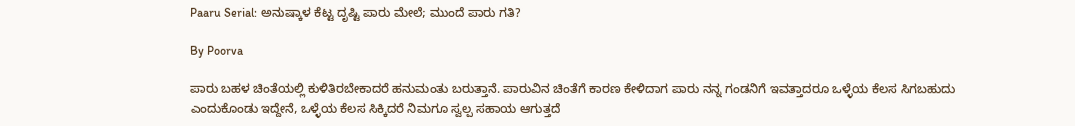Paaru Serial: ಅನುಷ್ಕಾಳ ಕೆಟ್ಟ ದೃಷ್ಟಿ ಪಾರು ಮೇಲೆ; ಮುಂದೆ ಪಾರು ಗತಿ?

By Poorva

ಪಾರು ಬಹಳ ಚಿಂತೆಯಲ್ಲಿ ಕುಳಿತಿರಬೇಕಾದರೆ ಹನುಮಂತು ಬರುತ್ತಾನೆ. ಪಾರುವಿನ ಚಿಂತೆಗೆ ಕಾರಣ ಕೇಳಿದಾಗ ಪಾರು ನನ್ನ ಗಂಡನಿಗೆ ಇವತ್ತಾದರೂ ಒಳ್ಳೆಯ ಕೆಲಸ ಸಿಗಬಹುದು ಎಂದುಕೊಂಡು ಇದ್ದೇನೆ, ಒಳ್ಳೆಯ ಕೆಲಸ ಸಿಕ್ಕಿದರೆ ನಿಮಗೂ ಸ್ವಲ್ಪ ಸಹಾಯ ಆಗುತ್ತದೆ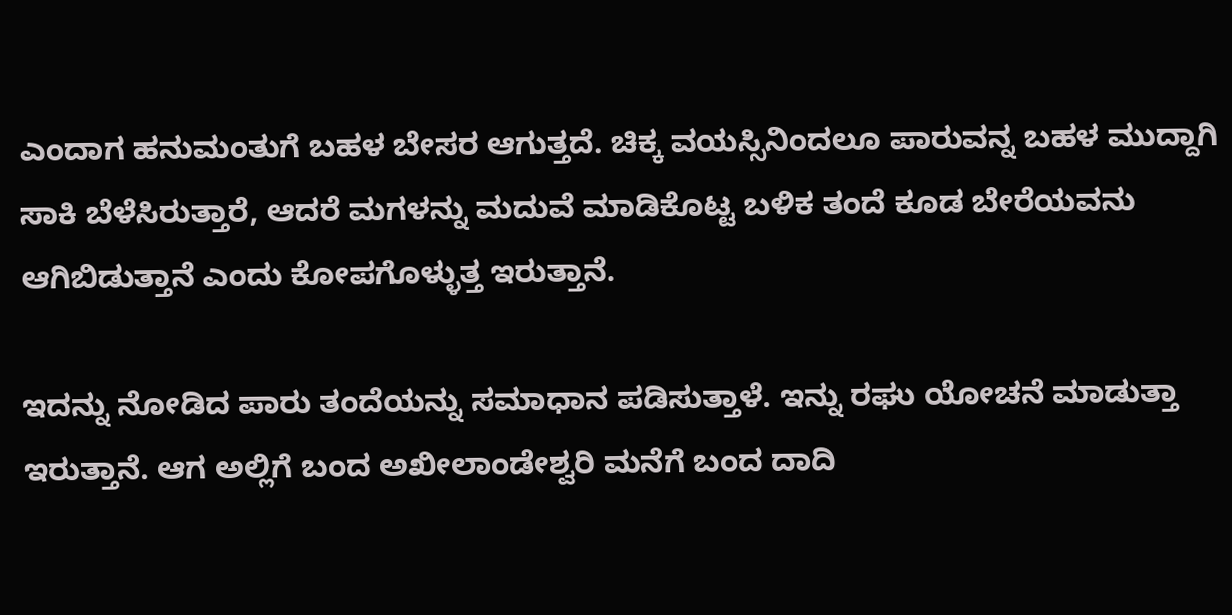ಎಂದಾಗ ಹನುಮಂತುಗೆ ಬಹಳ ಬೇಸರ ಆಗುತ್ತದೆ. ಚಿಕ್ಕ ವಯಸ್ಸಿನಿಂದಲೂ ಪಾರುವನ್ನ ಬಹಳ ಮುದ್ದಾಗಿ ಸಾಕಿ ಬೆಳೆಸಿರುತ್ತಾರೆ, ಆದರೆ ಮಗಳನ್ನು ಮದುವೆ ಮಾಡಿಕೊಟ್ಟ ಬಳಿಕ ತಂದೆ ಕೂಡ ಬೇರೆಯವನು ಆಗಿಬಿಡುತ್ತಾನೆ ಎಂದು ಕೋಪಗೊಳ್ಳುತ್ತ ಇರುತ್ತಾನೆ.

ಇದನ್ನು ನೋಡಿದ ಪಾರು ತಂದೆಯನ್ನು ಸಮಾಧಾನ ಪಡಿಸುತ್ತಾಳೆ. ಇನ್ನು ರಘು ಯೋಚನೆ ಮಾಡುತ್ತಾ ಇರುತ್ತಾನೆ. ಆಗ ಅಲ್ಲಿಗೆ ಬಂದ ಅಖೀಲಾಂಡೇಶ್ವರಿ ಮನೆಗೆ ಬಂದ ದಾದಿ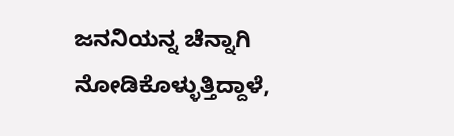ಜನನಿಯನ್ನ ಚೆನ್ನಾಗಿ ನೋಡಿಕೊಳ್ಳುತ್ತಿದ್ದಾಳೆ,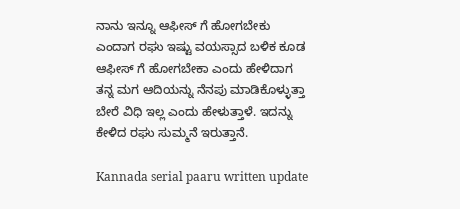ನಾನು ಇನ್ನೂ ಆಫೀಸ್ ಗೆ ಹೋಗಬೇಕು ಎಂದಾಗ ರಘು ಇಷ್ಟು ವಯಸ್ಸಾದ ಬಳಿಕ ಕೂಡ ಆಫೀಸ್ ಗೆ ಹೋಗಬೇಕಾ ಎಂದು ಹೇಳಿದಾಗ ತನ್ನ ಮಗ ಆದಿಯನ್ನು ನೆನಪು ಮಾಡಿಕೊಳ್ಳುತ್ತಾ ಬೇರೆ ವಿಧಿ ಇಲ್ಲ ಎಂದು ಹೇಳುತ್ತಾಳೆ. ಇದನ್ನು ಕೇಳಿದ ರಘು ಸುಮ್ಮನೆ ಇರುತ್ತಾನೆ.

Kannada serial paaru written update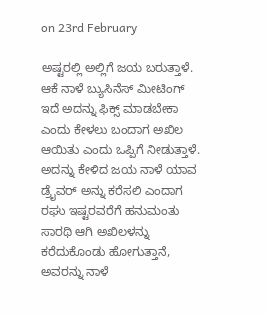on 23rd February

ಅಷ್ಟರಲ್ಲಿ ಅಲ್ಲಿಗೆ ಜಯ ಬರುತ್ತಾಳೆ. ಆಕೆ ನಾಳೆ ಬ್ಯುಸಿನೆಸ್ ಮೀಟಿಂಗ್ ಇದೆ ಅದನ್ನು ಫಿಕ್ಸ್ ಮಾಡಬೇಕಾ ಎಂದು ಕೇಳಲು ಬಂದಾಗ ಅಖಿಲ ಆಯಿತು ಎಂದು ಒಪ್ಪಿಗೆ ನೀಡುತ್ತಾಳೆ. ಅದನ್ನು ಕೇಳಿದ ಜಯ ನಾಳೆ ಯಾವ ಡ್ರೈವರ್ ಅನ್ನು ಕರೆಸಲಿ ಎಂದಾಗ ರಘು ಇಷ್ಟರವರೆಗೆ ಹನುಮಂತು ಸಾರಥಿ ಆಗಿ ಅಖಿಲಳನ್ನು ಕರೆದುಕೊಂಡು ಹೋಗುತ್ತಾನೆ, ಅವರನ್ನು ನಾಳೆ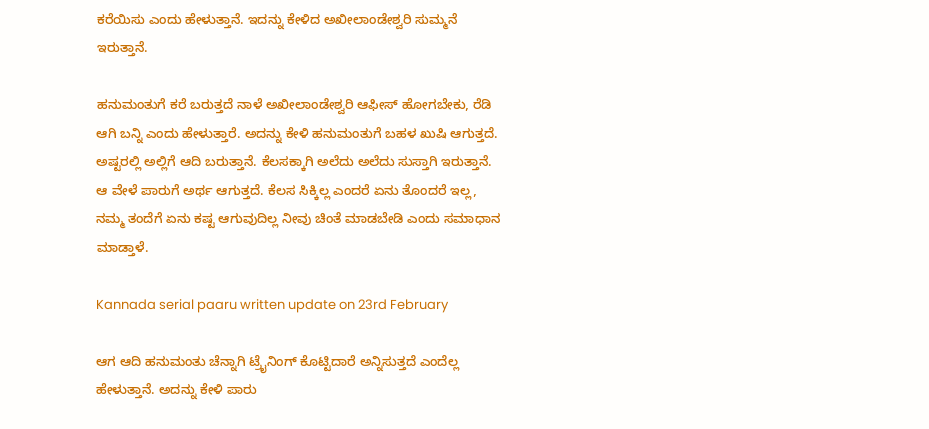ಕರೆಯಿಸು ಎಂದು ಹೇಳುತ್ತಾನೆ. ಇದನ್ನು ಕೇಳಿದ ಅಖೀಲಾಂಡೇಶ್ವರಿ ಸುಮ್ಮನೆ ಇರುತ್ತಾನೆ.

ಹನುಮಂತುಗೆ ಕರೆ ಬರುತ್ತದೆ ನಾಳೆ ಅಖೀಲಾಂಡೇಶ್ವರಿ ಆಫೀಸ್ ಹೋಗಬೇಕು, ರೆಡಿ ಆಗಿ ಬನ್ನಿ ಎಂದು ಹೇಳುತ್ತಾರೆ. ಅದನ್ನು ಕೇಳಿ ಹನುಮಂತುಗೆ ಬಹಳ ಖುಷಿ ಆಗುತ್ತದೆ. ಅಷ್ಟರಲ್ಲಿ ಅಲ್ಲಿಗೆ ಆದಿ ಬರುತ್ತಾನೆ. ಕೆಲಸಕ್ಕಾಗಿ ಅಲೆದು ಅಲೆದು ಸುಸ್ತಾಗಿ ಇರುತ್ತಾನೆ. ಆ ವೇಳೆ ಪಾರುಗೆ ಅರ್ಥ ಆಗುತ್ತದೆ. ಕೆಲಸ ಸಿಕ್ಕಿಲ್ಲ ಎಂದರೆ ಏನು ತೊಂದರೆ ಇಲ್ಲ, ನಮ್ಮ ತಂದೆಗೆ ಏನು ಕಷ್ಟ ಆಗುವುದಿಲ್ಲ ನೀವು ಚಿಂತೆ ಮಾಡಬೇಡಿ ಎಂದು ಸಮಾಧಾನ ಮಾಡ್ತಾಳೆ.

Kannada serial paaru written update on 23rd February

ಆಗ ಆದಿ ಹನುಮಂತು ಚೆನ್ನಾಗಿ ಟ್ರೈನಿಂಗ್ ಕೊಟ್ಟಿದಾರೆ ಅನ್ನಿಸುತ್ತದೆ ಎಂದೆಲ್ಲ ಹೇಳುತ್ತಾನೆ. ಅದನ್ನು ಕೇಳಿ ಪಾರು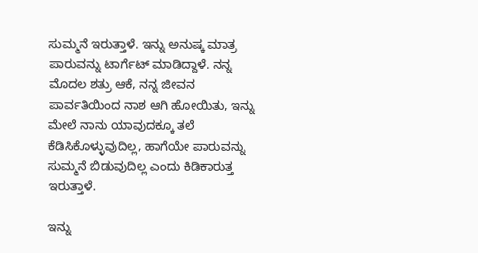ಸುಮ್ಮನೆ ಇರುತ್ತಾಳೆ. ಇನ್ನು ಅನುಷ್ಕ ಮಾತ್ರ ಪಾರುವನ್ನು ಟಾರ್ಗೆಟ್ ಮಾಡಿದ್ದಾಳೆ. ನನ್ನ ಮೊದಲ ಶತ್ರು ಆಕೆ, ನನ್ನ ಜೀವನ ಪಾರ್ವತಿಯಿಂದ ನಾಶ ಆಗಿ ಹೋಯಿತು, ಇನ್ನು ಮೇಲೆ ನಾನು ಯಾವುದಕ್ಕೂ ತಲೆ ಕೆಡಿಸಿಕೊಳ್ಳುವುದಿಲ್ಲ, ಹಾಗೆಯೇ ಪಾರುವನ್ನು ಸುಮ್ಮನೆ ಬಿಡುವುದಿಲ್ಲ ಎಂದು ಕಿಡಿಕಾರುತ್ತ ಇರುತ್ತಾಳೆ.

ಇನ್ನು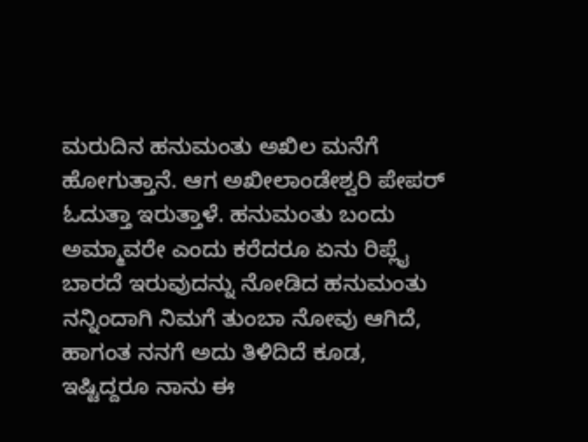ಮರುದಿನ ಹನುಮಂತು ಅಖಿಲ ಮನೆಗೆ ಹೋಗುತ್ತಾನೆ. ಆಗ ಅಖೀಲಾಂಡೇಶ್ವರಿ ಪೇಪರ್ ಓದುತ್ತಾ ಇರುತ್ತಾಳೆ. ಹನುಮಂತು ಬಂದು ಅಮ್ಮಾವರೇ ಎಂದು ಕರೆದರೂ ಏನು ರಿಪ್ಲೈ ಬಾರದೆ ಇರುವುದನ್ನು ನೋಡಿದ ಹನುಮಂತು ನನ್ನಿಂದಾಗಿ ನಿಮಗೆ ತುಂಬಾ ನೋವು ಆಗಿದೆ, ಹಾಗಂತ ನನಗೆ ಅದು ತಿಳಿದಿದೆ ಕೂಡ, ಇಷ್ಟಿದ್ದರೂ ನಾನು ಈ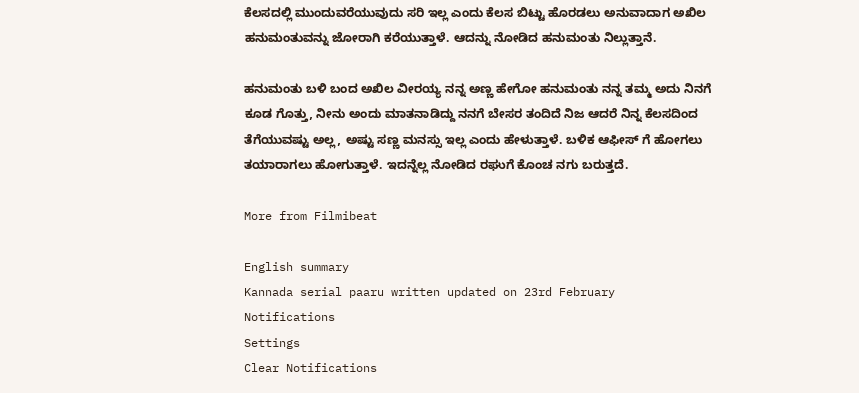ಕೆಲಸದಲ್ಲಿ ಮುಂದುವರೆಯುವುದು ಸರಿ ಇಲ್ಲ ಎಂದು ಕೆಲಸ ಬಿಟ್ಟು ಹೊರಡಲು ಅನುವಾದಾಗ ಅಖಿಲ ಹನುಮಂತುವನ್ನು ಜೋರಾಗಿ ಕರೆಯುತ್ತಾಳೆ. ಆದನ್ನು ನೋಡಿದ ಹನುಮಂತು ನಿಲ್ಲುತ್ತಾನೆ.

ಹನುಮಂತು ಬಳಿ ಬಂದ ಅಖಿಲ ವೀರಯ್ಯ ನನ್ನ ಅಣ್ಣ ಹೇಗೋ ಹನುಮಂತು ನನ್ನ ತಮ್ಮ ಅದು ನಿನಗೆ ಕೂಡ ಗೊತ್ತು, ನೀನು ಅಂದು ಮಾತನಾಡಿದ್ದು ನನಗೆ ಬೇಸರ ತಂದಿದೆ ನಿಜ ಆದರೆ ನಿನ್ನ ಕೆಲಸದಿಂದ ತೆಗೆಯುವಷ್ಟು ಅಲ್ಲ, ಅಷ್ಟು ಸಣ್ಣ ಮನಸ್ಸು ಇಲ್ಲ ಎಂದು ಹೇಳುತ್ತಾಳೆ. ಬಳಿಕ ಆಫೀಸ್ ಗೆ ಹೋಗಲು ತಯಾರಾಗಲು ಹೋಗುತ್ತಾಳೆ. ಇದನ್ನೆಲ್ಲ ನೋಡಿದ ರಘುಗೆ ಕೊಂಚ ನಗು ಬರುತ್ತದೆ.

More from Filmibeat

English summary
Kannada serial paaru written updated on 23rd February
Notifications
Settings
Clear Notifications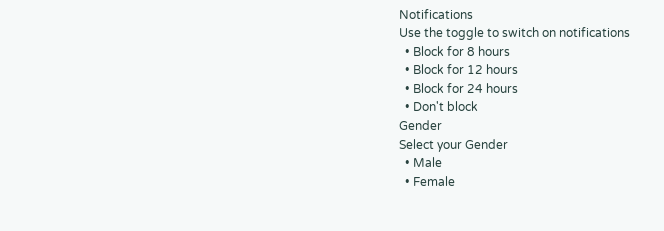Notifications
Use the toggle to switch on notifications
  • Block for 8 hours
  • Block for 12 hours
  • Block for 24 hours
  • Don't block
Gender
Select your Gender
  • Male
  • Female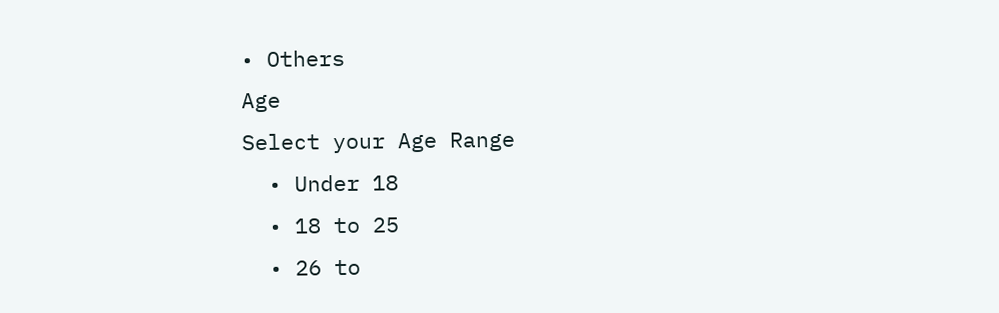• Others
Age
Select your Age Range
  • Under 18
  • 18 to 25
  • 26 to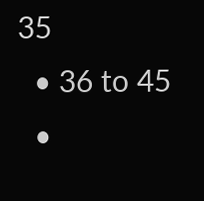35
  • 36 to 45
  •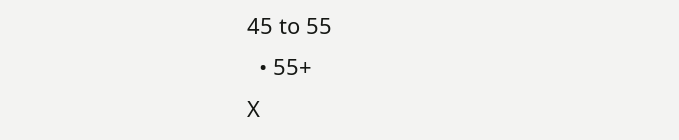45 to 55
  • 55+
X